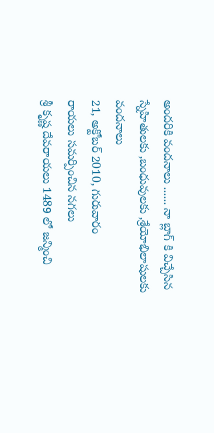అందరికి వందనాలు ...... నా బ్లాగ్ కి విచ్చేసిన స్నేహితులకు ,బంధువులకు ,శ్రేయోభిలాషులకు వందనాలు
21, అక్టోబర్ 2010, గురువారం
రాయలు సమర్పించిన నగలు
శ్రీ కృష్ణ దేవరాయలు 1489 లో జన్మించి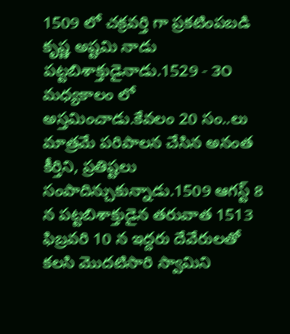1509 లో చక్రవర్తి గా ప్రకటింపబడి కృష్ణ అష్టమి నాడు పట్టబిశాక్తుడైనాడు.1529 - ౩౦ మధ్యకాలం లో అస్తమించాడు.కేవలం 20 సం..లు మాత్రమే పరిపాలన చేసిన అనంత కీర్తిని, ప్రతిష్టలు సంపాదిన్చుకున్నాడు.1509 ఆగస్ట్ 8 న పట్టబిశాక్తుడైన తరువాత 1513 ఫిబ్రవరి 10 న ఇద్దరు దేవేరులతో కలసి మొదటిసారి స్వామిని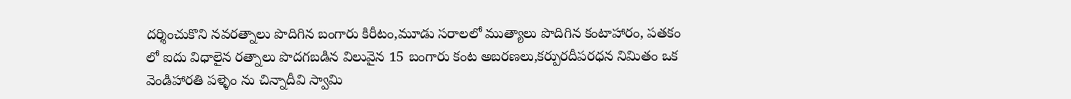దర్శించుకొని నవరత్నాలు పొదిగిన బంగారు కిరీటం,మూడు సరాలలో ముత్యాలు పొదిగిన కంటాహారం, పతకం లో ఐదు విధాలైన రత్నాలు పొదగబడిన విలువైన 15 బంగారు కంట అబరణలు,కర్పురదీపరధన నిమితం ఒక వెండిహారతి పళ్ళెం ను చిన్నాదీవి స్వామి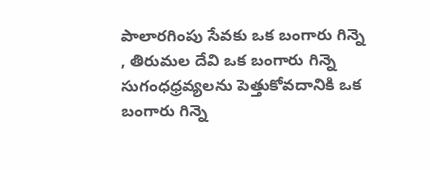పాలారగింపు సేవకు ఒక బంగారు గిన్నె , తిరుమల దేవి ఒక బంగారు గిన్నె సుగంధధ్రవ్యలను పెత్తుకోవదానికి ఒక బంగారు గిన్నె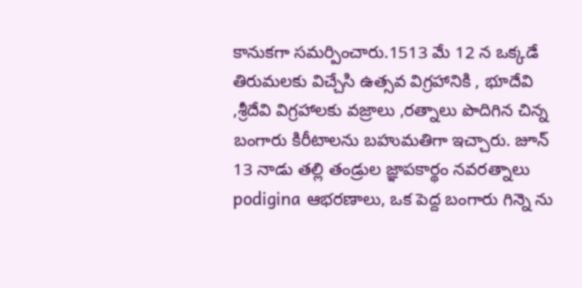కానుకగా సమర్పించారు.1513 మే 12 న ఒక్కడే తిరుమలకు విచ్చేసి ఉత్సవ విగ్రహానికి , భూదేవి ,శ్రీదేవి విగ్రహాలకు వజ్రాలు ,రత్నాలు పొదిగిన చిన్న బంగారు కిరీటాలను బహుమతిగా ఇచ్చారు. జూన్ 13 నాడు తల్లి తండ్రుల జ్ఞాపకార్థం నవరత్నాలు podigina ఆభరణాలు, ఒక పెద్ద బంగారు గిన్నె ను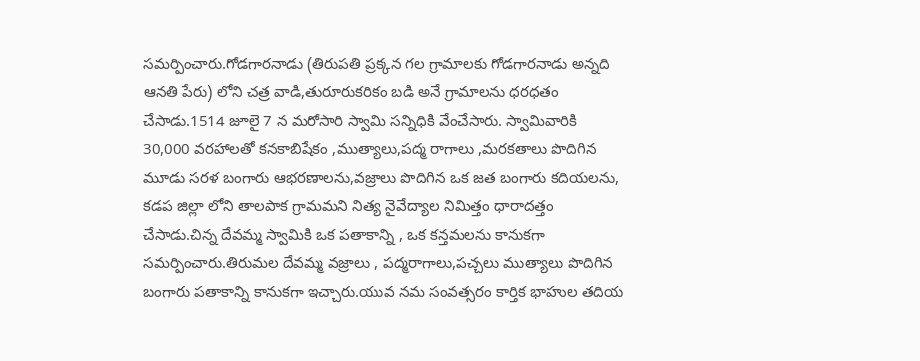సమర్పించారు.గోడగారనాడు (తిరుపతి ప్రక్కన గల గ్రామాలకు గోడగారనాడు అన్నది ఆనతి పేరు) లోని చత్ర వాడి,తురూరుకరికం బడి అనే గ్రామాలను ధరధతం చేసాడు.1514 జూలై 7 న మరోసారి స్వామి సన్నిధికి వేంచేసారు. స్వామివారికి 30,000 వరహాలతో కనకాబిషేకం ,ముత్యాలు,పద్మ రాగాలు ,మరకతాలు పొదిగిన మూడు సరళ బంగారు ఆభరణాలను,వజ్రాలు పొదిగిన ఒక జత బంగారు కదియలను, కడప జిల్లా లోని తాలపాక గ్రామమని నిత్య నైవేద్యాల నిమిత్తం ధారాదత్తం చేసాడు.చిన్న దేవమ్మ స్వామికి ఒక పతాకాన్ని , ఒక కన్తమలను కానుకగా సమర్పించారు.తిరుమల దేవమ్మ వజ్రాలు , పద్మరాగాలు,పచ్చలు ముత్యాలు పొదిగిన బంగారు పతాకాన్ని కానుకగా ఇచ్చారు.యువ నమ సంవత్సరం కార్తిక భాహుల తదియ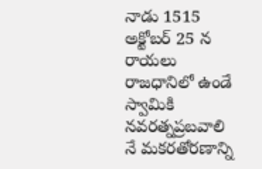నాడు 1515 అక్టోబర్ 25 న రాయలు రాజధానిలో ఉండే స్వామికి నవరత్నప్రబవాలి నే మకరతోరణాన్ని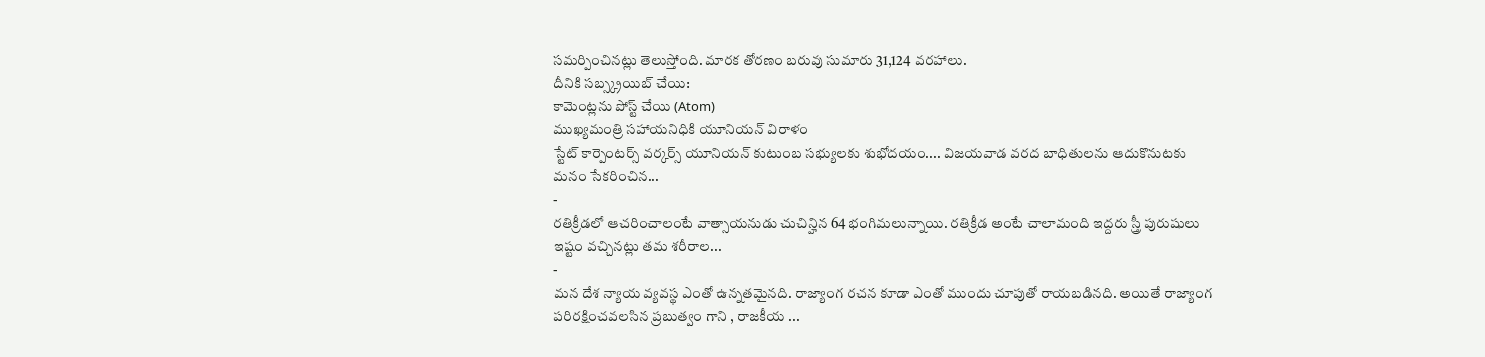సమర్పించినట్లు తెలుస్తోంది. మారక తోరణం బరువు సుమారు 31,124 వరహాలు.
దీనికి సబ్స్క్రయిబ్ చేయి:
కామెంట్లను పోస్ట్ చేయి (Atom)
ముఖ్యమంత్రి సహాయనిధికి యూనియన్ విరాళం
స్టేట్ కార్పెంటర్స్ వర్కర్స్ యూనియన్ కుటుంబ సభ్యులకు శుభోదయం.... విజయవాడ వరద బాధితులను ఆదుకొనుటకు మనం సేకరించిన...
-
రతిక్రీడలో ఆచరించాలంటే వాత్సాయనుడు చుచిన్హిన 64 భంగిమలున్నాయి. రతిక్రీడ అంటే చాలామంది ఇద్దరు స్త్రీ పురుషులు ఇష్టం వచ్చినట్లు తమ శరీరాల...
-
మన దేశ న్యాయ వ్యవస్థ ఎంతో ఉన్నతమైనది. రాజ్యాంగ రచన కూడా ఎంతో ముందు చూపుతో రాయబడినది. అయితే రాజ్యాంగ పరిరక్షించవలసిన ప్రబుత్వం గాని , రాజకీయ ...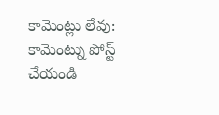కామెంట్లు లేవు:
కామెంట్ను పోస్ట్ చేయండి